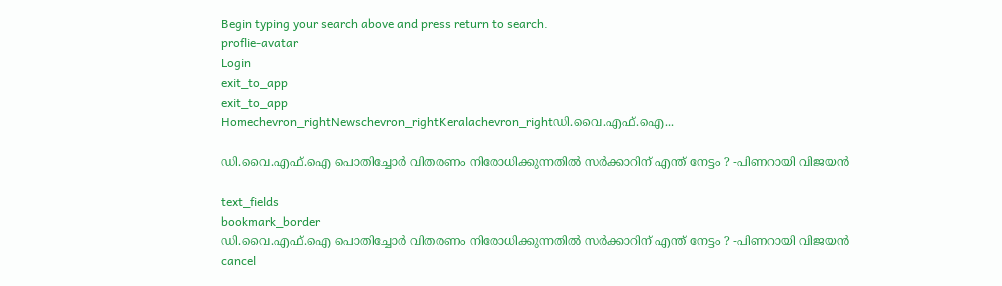Begin typing your search above and press return to search.
proflie-avatar
Login
exit_to_app
exit_to_app
Homechevron_rightNewschevron_rightKeralachevron_rightഡി.വൈ.എഫ്‌.ഐ...

ഡി.വൈ.എഫ്‌.ഐ പൊതിച്ചോര്‍ വിതരണം നിരോധിക്കുന്നതിൽ സര്‍ക്കാറിന് എന്ത് നേട്ടം ? -പിണറായി വിജയന്‍

text_fields
bookmark_border
ഡി.വൈ.എഫ്‌.ഐ പൊതിച്ചോര്‍ വിതരണം നിരോധിക്കുന്നതിൽ സര്‍ക്കാറിന് എന്ത് നേട്ടം ? -പിണറായി വിജയന്‍
cancel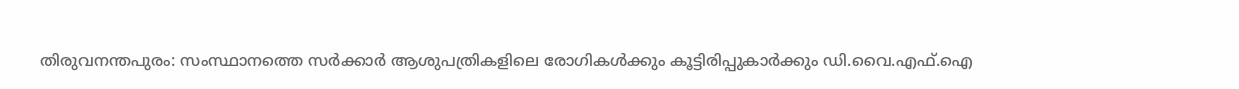തിരുവനന്തപുരം: സംസ്ഥാനത്തെ സര്‍ക്കാര്‍ ആശുപത്രികളിലെ രോഗികള്‍ക്കും കൂട്ടിരിപ്പുകാര്‍ക്കും ഡി.വൈ.എഫ്‌.ഐ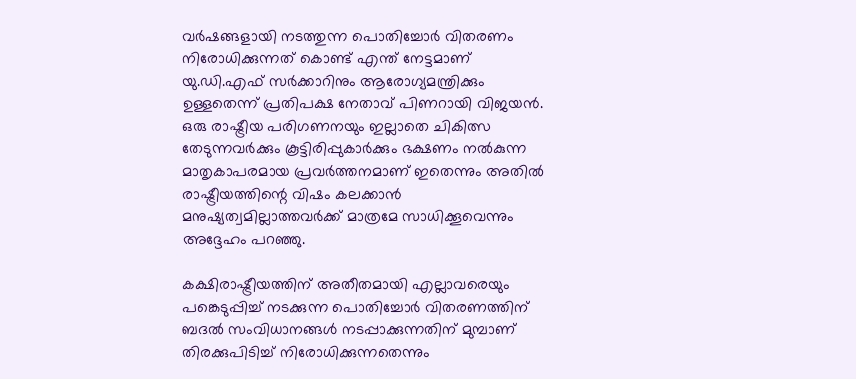വര്‍ഷങ്ങളായി നടത്തുന്ന പൊതിച്ചോര്‍ വിതരണം നിരോധിക്കുന്നത് കൊണ്ട് എന്ത് നേട്ടമാണ് യു.ഡി.എഫ് സര്‍ക്കാറിനും ആരോഗ്യമന്ത്രിക്കും ഉള്ളതെന്ന് പ്രതിപക്ഷ നേതാവ് പിണറായി വിജയന്‍. ഒരു രാഷ്ട്രീയ പരിഗണനയും ഇല്ലാതെ ചികിത്സ തേടുന്നവര്‍ക്കും കൂട്ടിരിപ്പുകാര്‍ക്കും ഭക്ഷണം നല്‍കുന്ന മാതൃകാപരമായ പ്രവര്‍ത്തനമാണ് ഇതെന്നും അതില്‍ രാഷ്ട്രീയത്തിന്റെ വിഷം കലക്കാന്‍ മനുഷ്യത്വമില്ലാത്തവര്‍ക്ക് മാത്രമേ സാധിക്കൂവെന്നും അദ്ദേഹം പറഞ്ഞു.

കക്ഷിരാഷ്ട്രീയത്തിന് അതീതമായി എല്ലാവരെയും പങ്കെടുപ്പിച്ച് നടക്കുന്ന പൊതിച്ചോര്‍ വിതരണത്തിന് ബദല്‍ സംവിധാനങ്ങള്‍ നടപ്പാക്കുന്നതിന് മുമ്പാണ് തിരക്കുപിടിച്ച് നിരോധിക്കുന്നതെന്നും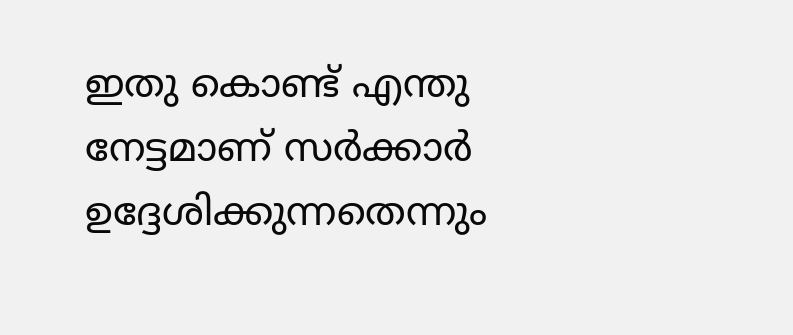ഇതു കൊണ്ട് എന്തു നേട്ടമാണ് സര്‍ക്കാര്‍ ഉദ്ദേശിക്കുന്നതെന്നും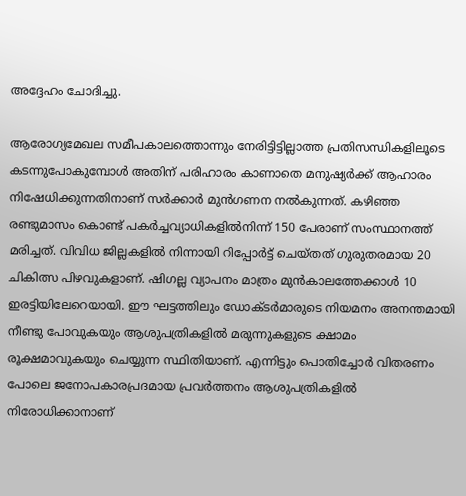അദ്ദേഹം ചോദിച്ചു.

ആരോഗ്യമേഖല സമീപകാലത്തൊന്നും നേരിട്ടിട്ടില്ലാത്ത പ്രതിസന്ധികളിലൂടെ കടന്നുപോകുമ്പോൾ അതിന് പരിഹാരം കാണാതെ മനുഷ്യര്‍ക്ക് ആഹാരം നിഷേധിക്കുന്നതിനാണ് സര്‍ക്കാര്‍ മുന്‍ഗണന നല്‍കുന്നത്. കഴിഞ്ഞ രണ്ടുമാസം കൊണ്ട് പകര്‍ച്ചവ്യാധികളില്‍നിന്ന് 150 പേരാണ് സംസ്ഥാനത്ത് മരിച്ചത്. വിവിധ ജില്ലകളില്‍ നിന്നായി റിപ്പോര്‍ട്ട് ചെയ്തത് ഗുരുതരമായ 20 ചികിത്സ പിഴവുകളാണ്. ഷിഗല്ല വ്യാപനം മാത്രം മുന്‍കാലത്തേക്കാള്‍ 10 ഇരട്ടിയിലേറെയായി. ഈ ഘട്ടത്തിലും ഡോക്ടര്‍മാരുടെ നിയമനം അനന്തമായി നീണ്ടു പോവുകയും ആശുപത്രികളില്‍ മരുന്നുകളുടെ ക്ഷാമം രൂക്ഷമാവുകയും ചെയ്യുന്ന സ്ഥിതിയാണ്. എന്നിട്ടും പൊതിച്ചോര്‍ വിതരണം പോലെ ജനോപകാരപ്രദമായ പ്രവര്‍ത്തനം ആശുപത്രികളില്‍ നിരോധിക്കാനാണ്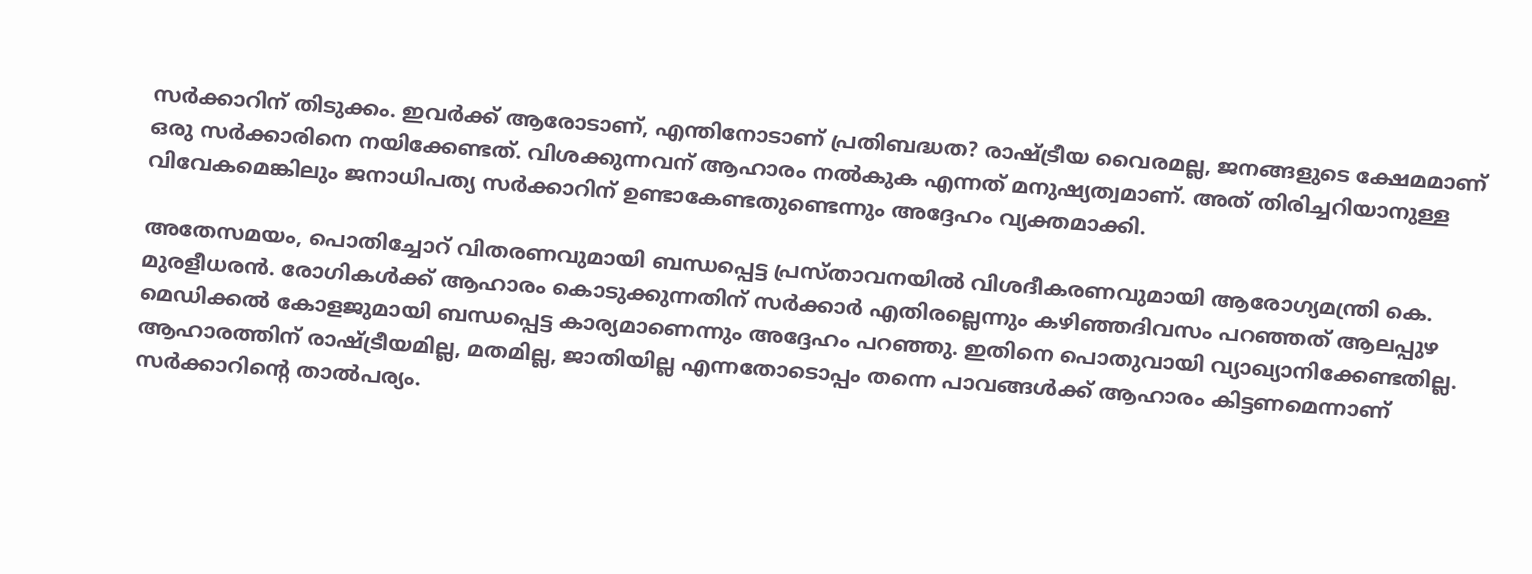സര്‍ക്കാറിന് തിടുക്കം. ഇവര്‍ക്ക് ആരോടാണ്, എന്തിനോടാണ് പ്രതിബദ്ധത? രാഷ്ട്രീയ വൈരമല്ല, ജനങ്ങളുടെ ക്ഷേമമാണ് ഒരു സര്‍ക്കാരിനെ നയിക്കേണ്ടത്. വിശക്കുന്നവന് ആഹാരം നല്‍കുക എന്നത് മനുഷ്യത്വമാണ്. അത് തിരിച്ചറിയാനുള്ള വിവേകമെങ്കിലും ജനാധിപത്യ സര്‍ക്കാറിന് ഉണ്ടാകേണ്ടതുണ്ടെന്നും അദ്ദേഹം വ്യക്തമാക്കി.

അതേസമയം, പൊതിച്ചോറ് വിതരണവുമായി ബന്ധപ്പെട്ട പ്രസ്താവനയിൽ വിശദീകരണവുമായി ആരോഗ്യമന്ത്രി കെ. മുരളീധരൻ. രോഗികൾക്ക് ആഹാരം കൊടുക്കുന്നതിന് സർക്കാർ എതിരല്ലെന്നും കഴിഞ്ഞദിവസം പറഞ്ഞത് ആലപ്പുഴ മെഡിക്കൽ കോളജുമായി ബന്ധപ്പെട്ട കാര്യമാണെന്നും അദ്ദേഹം പറഞ്ഞു. ഇതിനെ പൊതുവായി വ്യാഖ്യാനിക്കേണ്ടതില്ല. ആഹാരത്തിന് രാഷ്ട്രീയമില്ല, മതമില്ല, ജാതിയില്ല എന്നതോടൊപ്പം തന്നെ പാവങ്ങൾക്ക് ആഹാരം കിട്ടണമെന്നാണ് സർക്കാറിന്റെ താൽപര്യം.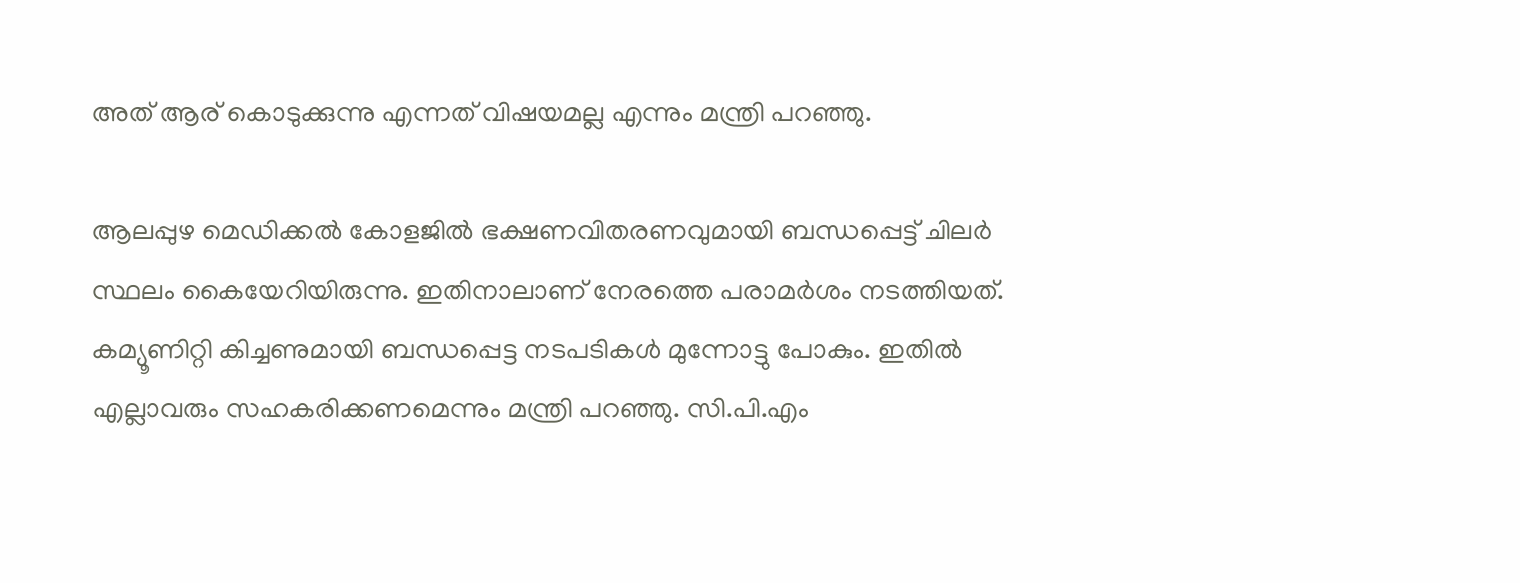അത് ആര് കൊടുക്കുന്നു എന്നത് വിഷയമല്ല എന്നും മന്ത്രി പറഞ്ഞു.

ആലപ്പുഴ മെഡിക്കൽ കോളജിൽ ഭക്ഷണവിതരണവുമായി ബന്ധപ്പെട്ട് ചിലർ സ്ഥലം കൈയേറിയിരുന്നു. ഇതിനാലാണ് നേരത്തെ പരാമർശം നടത്തിയത്. കമ്യൂണിറ്റി കിച്ചണുമായി ബന്ധപ്പെട്ട നടപടികൾ മുന്നോട്ടു പോകും. ഇതിൽ എല്ലാവരും സഹകരിക്കണമെന്നും മന്ത്രി പറഞ്ഞു. സി.പി.എം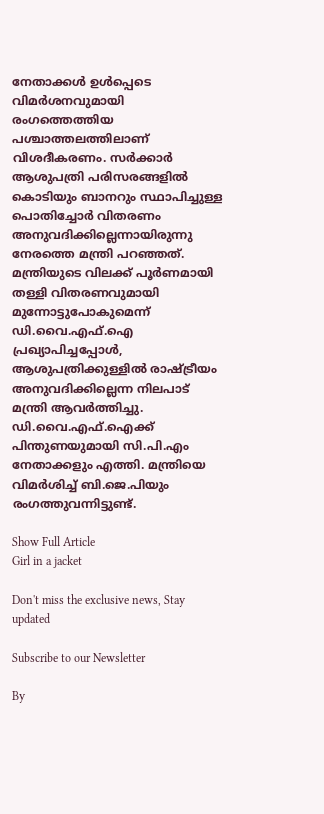നേതാക്കൾ ഉൾപ്പെടെ വിമർശനവുമായി രംഗത്തെത്തിയ പശ്ചാത്തലത്തിലാണ് വിശദീകരണം. സർക്കാർ ആശുപത്രി പരിസരങ്ങളിൽ കൊടിയും ബാനറും സ്ഥാപിച്ചുള്ള പൊതിച്ചോർ വിതരണം അനുവദിക്കില്ലെന്നായിരുന്നു നേരത്തെ മന്ത്രി പറഞ്ഞത്. മന്ത്രിയുടെ വിലക്ക് പൂർണമായി തള്ളി വിതരണവുമായി മുന്നോട്ടുപോകുമെന്ന് ഡി.വൈ.എഫ്.ഐ പ്രഖ്യാപിച്ചപ്പോൾ, ആശുപത്രിക്കുള്ളിൽ രാഷ്ട്രീയം അനുവദിക്കില്ലെന്ന നിലപാട് മന്ത്രി ആവർത്തിച്ചു. ഡി.വൈ.എഫ്.ഐക്ക് പിന്തുണയുമായി സി.പി.എം നേതാക്കളും എത്തി. മന്ത്രിയെ വിമർശിച്ച് ബി.ജെ.പിയും രംഗത്തുവന്നിട്ടുണ്ട്.

Show Full Article
Girl in a jacket

Don't miss the exclusive news, Stay updated

Subscribe to our Newsletter

By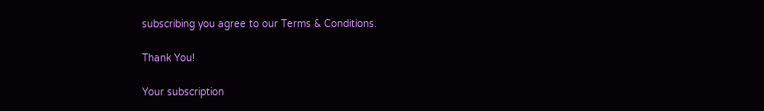subscribing you agree to our Terms & Conditions.

Thank You!

Your subscription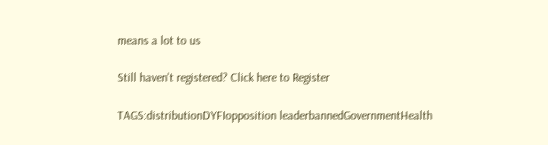means a lot to us

Still haven't registered? Click here to Register

TAGS:distributionDYFIopposition leaderbannedGovernmentHealth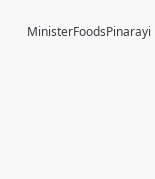MinisterFoodsPinarayi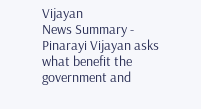Vijayan
News Summary - Pinarayi Vijayan asks what benefit the government and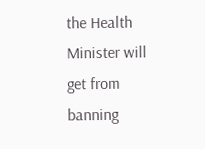the Health Minister will get from banning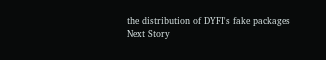the distribution of DYFI's fake packages
Next Story